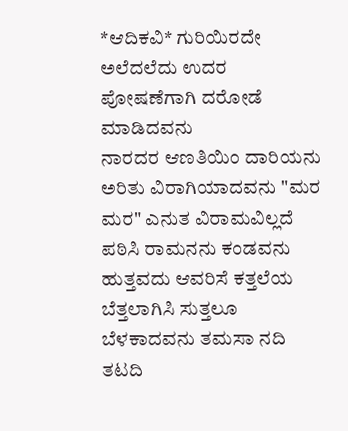*ಆದಿಕವಿ* ಗುರಿಯಿರದೇ ಅಲೆದಲೆದು ಉದರ ಪೋಷಣೆಗಾಗಿ ದರೋಡೆ ಮಾಡಿದವನು
ನಾರದರ ಆಣತಿಯಿಂ ದಾರಿಯನು ಅರಿತು ವಿರಾಗಿಯಾದವನು "ಮರ ಮರ" ಎನುತ ವಿರಾಮವಿಲ್ಲದೆ ಪಠಿಸಿ ರಾಮನನು ಕಂಡವನು ಹುತ್ತವದು ಆವರಿಸೆ ಕತ್ತಲೆಯ ಬೆತ್ತಲಾಗಿಸಿ ಸುತ್ತಲೂ ಬೆಳಕಾದವನು ತಮಸಾ ನದಿ ತಟದಿ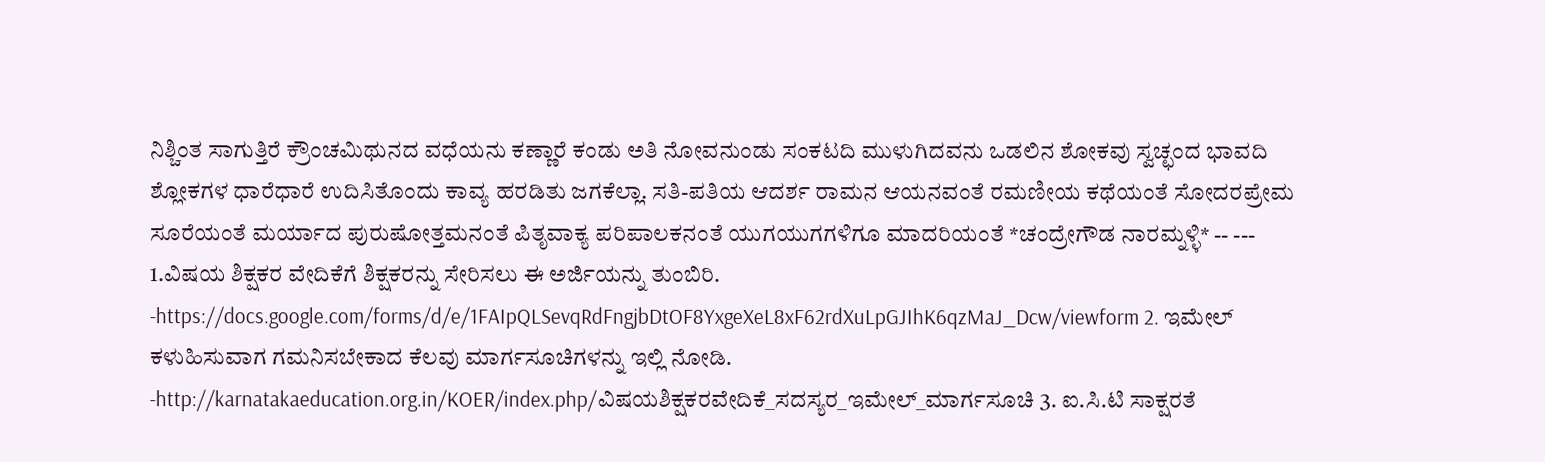ನಿಶ್ಚಿಂತ ಸಾಗುತ್ತಿರೆ ಕ್ರೌಂಚಮಿಥುನದ ವಧೆಯನು ಕಣ್ಣಾರೆ ಕಂಡು ಅತಿ ನೋವನುಂಡು ಸಂಕಟದಿ ಮುಳುಗಿದವನು ಒಡಲಿನ ಶೋಕವು ಸ್ವಚ್ಛಂದ ಭಾವದಿ ಶ್ಲೋಕಗಳ ಧಾರೆಧಾರೆ ಉದಿಸಿತೊಂದು ಕಾವ್ಯ ಹರಡಿತು ಜಗಕೆಲ್ಲಾ. ಸತಿ-ಪತಿಯ ಆದರ್ಶ ರಾಮನ ಆಯನವಂತೆ ರಮಣೀಯ ಕಥೆಯಂತೆ ಸೋದರಪ್ರೇಮ ಸೂರೆಯಂತೆ ಮರ್ಯಾದ ಪುರುಷೋತ್ತಮನಂತೆ ಪಿತೃವಾಕ್ಯ ಪರಿಪಾಲಕನಂತೆ ಯುಗಯುಗಗಳಿಗೂ ಮಾದರಿಯಂತೆ *ಚಂದ್ರೇಗೌಡ ನಾರಮ್ನಳ್ಳಿ* -- --- 1.ವಿಷಯ ಶಿಕ್ಷಕರ ವೇದಿಕೆಗೆ ಶಿಕ್ಷಕರನ್ನು ಸೇರಿಸಲು ಈ ಅರ್ಜಿಯನ್ನು ತುಂಬಿರಿ. -https://docs.google.com/forms/d/e/1FAIpQLSevqRdFngjbDtOF8YxgeXeL8xF62rdXuLpGJIhK6qzMaJ_Dcw/viewform 2. ಇಮೇಲ್ ಕಳುಹಿಸುವಾಗ ಗಮನಿಸಬೇಕಾದ ಕೆಲವು ಮಾರ್ಗಸೂಚಿಗಳನ್ನು ಇಲ್ಲಿ ನೋಡಿ. -http://karnatakaeducation.org.in/KOER/index.php/ವಿಷಯಶಿಕ್ಷಕರವೇದಿಕೆ_ಸದಸ್ಯರ_ಇಮೇಲ್_ಮಾರ್ಗಸೂಚಿ 3. ಐ.ಸಿ.ಟಿ ಸಾಕ್ಷರತೆ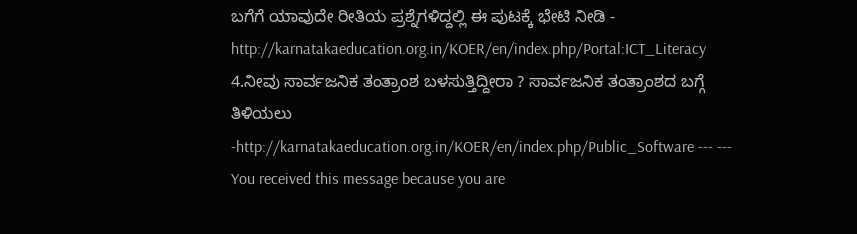ಬಗೆಗೆ ಯಾವುದೇ ರೀತಿಯ ಪ್ರಶ್ನೆಗಳಿದ್ದಲ್ಲಿ ಈ ಪುಟಕ್ಕೆ ಭೇಟಿ ನೀಡಿ - http://karnatakaeducation.org.in/KOER/en/index.php/Portal:ICT_Literacy 4.ನೀವು ಸಾರ್ವಜನಿಕ ತಂತ್ರಾಂಶ ಬಳಸುತ್ತಿದ್ದೀರಾ ? ಸಾರ್ವಜನಿಕ ತಂತ್ರಾಂಶದ ಬಗ್ಗೆ ತಿಳಿಯಲು -http://karnatakaeducation.org.in/KOER/en/index.php/Public_Software --- --- You received this message because you are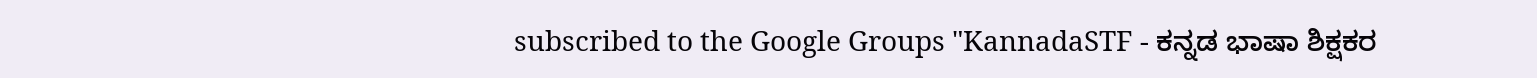subscribed to the Google Groups "KannadaSTF - ಕನ್ನಡ ಭಾಷಾ ಶಿಕ್ಷಕರ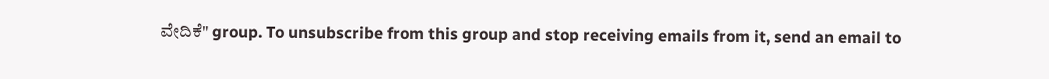ವೇದಿಕೆ" group. To unsubscribe from this group and stop receiving emails from it, send an email to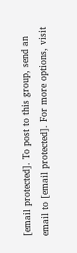[email protected]. To post to this group, send an email to [email protected]. For more options, visit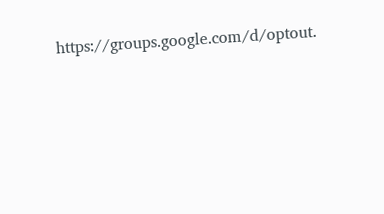https://groups.google.com/d/optout.